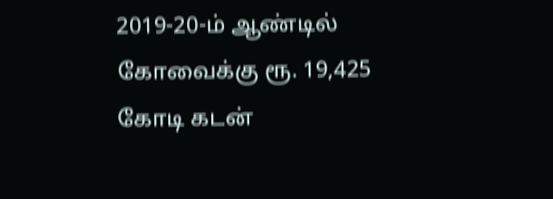2019-20-ம் ஆண்டில் கோவைக்கு ரூ. 19,425 கோடி கடன்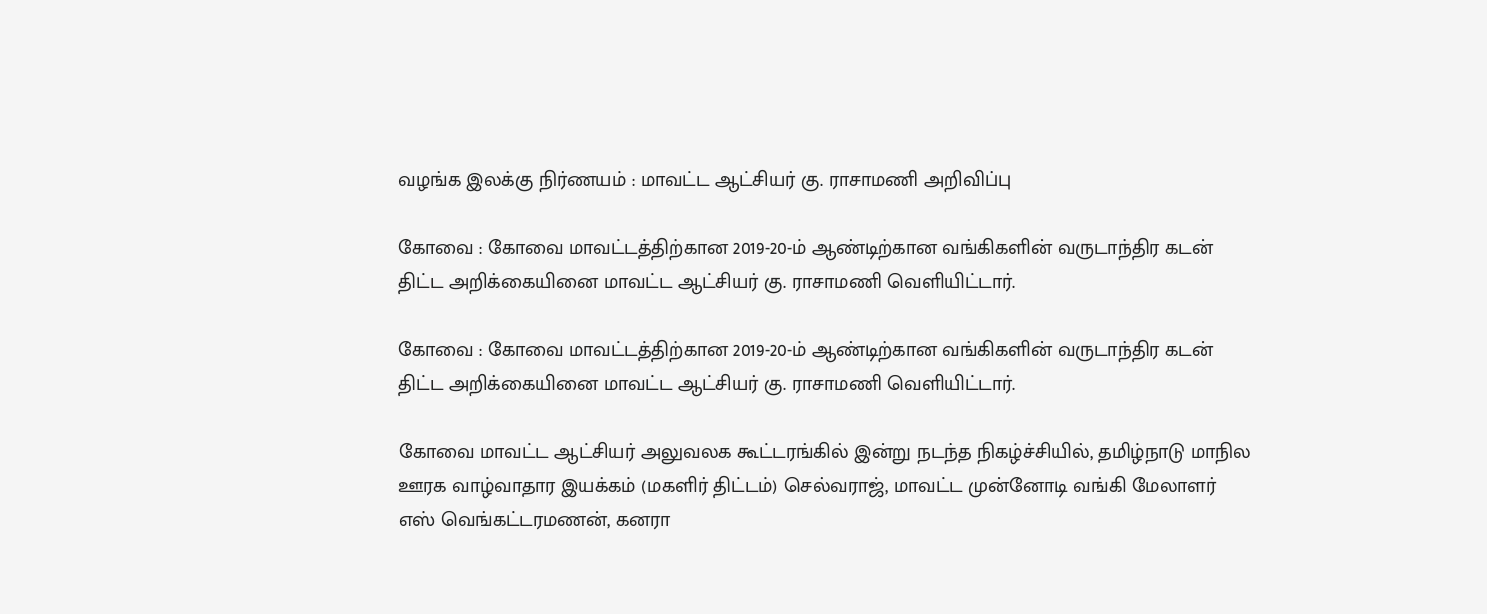வழங்க இலக்கு நிர்ணயம் : மாவட்ட ஆட்சியர் கு. ராசாமணி அறிவிப்பு

கோவை : கோவை மாவட்டத்திற்கான 2019-20-ம் ஆண்டிற்கான வங்கிகளின் வருடாந்திர கடன் திட்ட அறிக்கையினை மாவட்ட ஆட்சியர் கு. ராசாமணி வெளியிட்டார்.

கோவை : கோவை மாவட்டத்திற்கான 2019-20-ம் ஆண்டிற்கான வங்கிகளின் வருடாந்திர கடன் திட்ட அறிக்கையினை மாவட்ட ஆட்சியர் கு. ராசாமணி வெளியிட்டார்.

கோவை மாவட்ட ஆட்சியர் அலுவலக கூட்டரங்கில் இன்று நடந்த நிகழ்ச்சியில், தமிழ்நாடு மாநில ஊரக வாழ்வாதார இயக்கம் (மகளிர் திட்டம்) செல்வராஜ், மாவட்ட முன்னோடி வங்கி மேலாளர் எஸ் வெங்கட்டரமணன், கனரா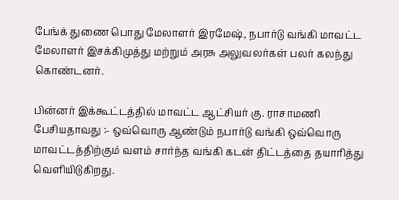பேங்க் துணை பொது மேலாளர் இரமேஷ், நபார்டு வங்கி மாவட்ட மேலாளர் இசக்கிமுத்து மற்றும் அரசு அலுவலர்கள் பலர் கலந்து கொண்டனர்.

பின்னர் இக்கூட்டத்தில் மாவட்ட ஆட்சியர் கு. ராசாமணி பேசியதாவது :- ஒவ்வொரு ஆண்டும் நபார்டு வங்கி ஒவ்வொரு மாவட்டத்திற்கும் வளம் சார்ந்த வங்கி கடன் திட்டத்தை தயாரித்து வெளியிடுகிறது.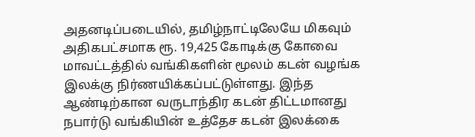அதனடிப்படையில், தமிழ்நாட்டிலேயே மிகவும் அதிகபட்சமாக ரூ. 19,425 கோடிக்கு கோவை மாவட்டத்தில் வங்கிகளின் மூலம் கடன் வழங்க இலக்கு நிர்ணயிக்கப்பட்டுள்ளது. இந்த ஆண்டிற்கான வருடாந்திர கடன் திட்டமானது நபார்டு வங்கியின் உத்தேச கடன் இலக்கை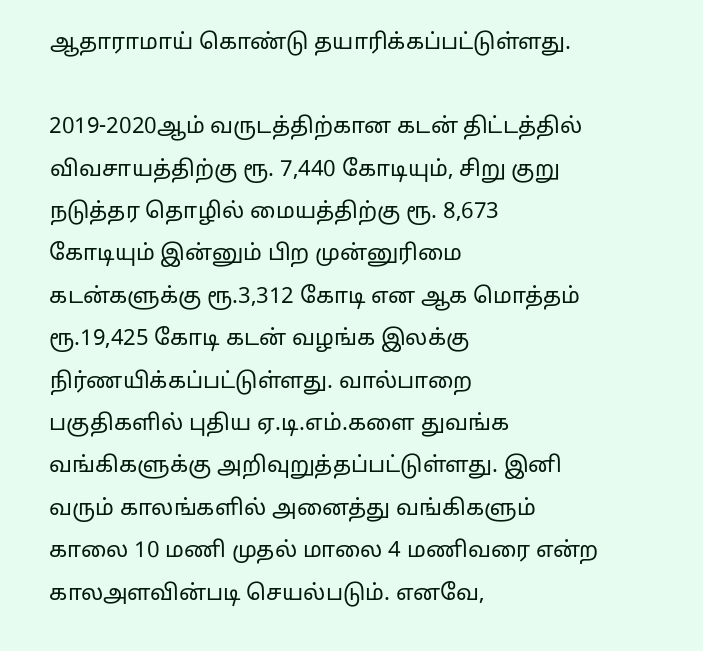ஆதாராமாய் கொண்டு தயாரிக்கப்பட்டுள்ளது.

2019-2020ஆம் வருடத்திற்கான கடன் திட்டத்தில் விவசாயத்திற்கு ரூ. 7,440 கோடியும், சிறு குறு நடுத்தர தொழில் மையத்திற்கு ரூ. 8,673 கோடியும் இன்னும் பிற முன்னுரிமை கடன்களுக்கு ரூ.3,312 கோடி என ஆக மொத்தம் ரூ.19,425 கோடி கடன் வழங்க இலக்கு நிர்ணயிக்கப்பட்டுள்ளது. வால்பாறை பகுதிகளில் புதிய ஏ.டி.எம்.களை துவங்க வங்கிகளுக்கு அறிவுறுத்தப்பட்டுள்ளது. இனி வரும் காலங்களில் அனைத்து வங்கிகளும் காலை 10 மணி முதல் மாலை 4 மணிவரை என்ற காலஅளவின்படி செயல்படும். எனவே,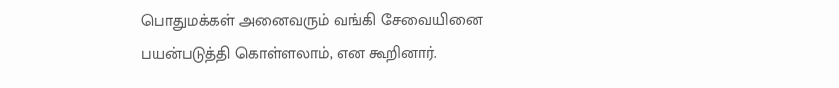பொதுமக்கள் அனைவரும் வங்கி சேவையினை பயன்படுத்தி கொள்ளலாம், என கூறினார்.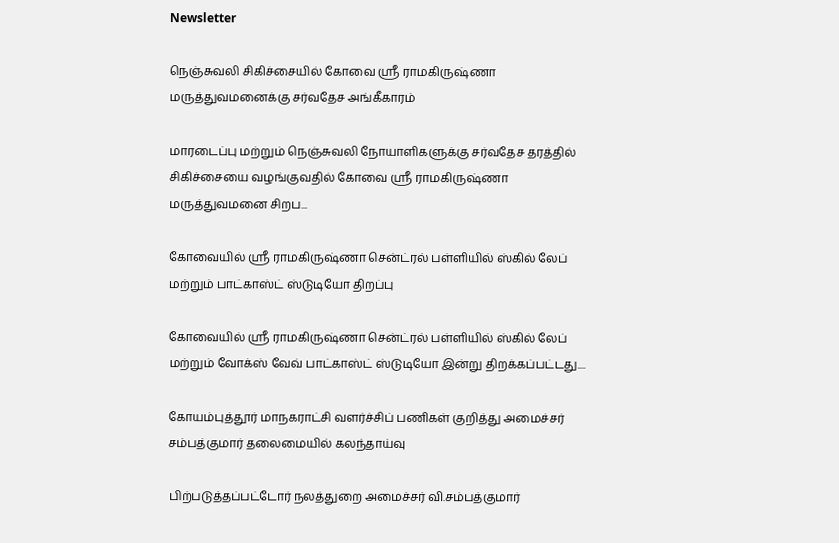Newsletter

நெஞ்சுவலி சிகிச்சையில் கோவை ஸ்ரீ ராமகிருஷ்ணா மருத்துவமனைக்கு சர்வதேச அங்கீகாரம்

மாரடைப்பு மற்றும் நெஞ்சுவலி நோயாளிகளுக்கு சர்வதேச தரத்தில் சிகிச்சையை வழங்குவதில் கோவை ஸ்ரீ ராமகிருஷ்ணா மருத்துவமனை சிறப...

கோவையில் ஸ்ரீ ராமகிருஷ்ணா சென்ட்ரல் பள்ளியில் ஸ்கில் லேப் மற்றும் பாட்காஸ்ட் ஸ்டுடியோ திறப்பு

கோவையில் ஸ்ரீ ராமகிருஷ்ணா சென்ட்ரல் பள்ளியில் ஸ்கில் லேப் மற்றும் வோக்ஸ் வேவ் பாட்காஸ்ட் ஸ்டுடியோ இன்று திறக்கப்பட்டது....

கோயம்புத்தூர் மாநகராட்சி வளர்ச்சிப் பணிகள் குறித்து அமைச்சர் சம்பத்குமார் தலைமையில் கலந்தாய்வு

பிற்படுத்தப்பட்டோர் நலத்துறை அமைச்சர் வி.சம்பத்குமார்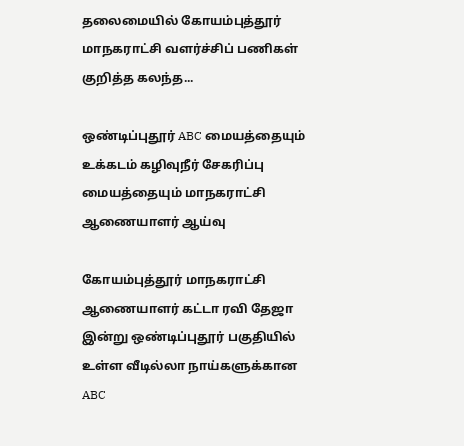தலைமையில் கோயம்புத்தூர் மாநகராட்சி வளர்ச்சிப் பணிகள் குறித்த கலந்த...

ஒண்டிப்புதூர் ABC மையத்தையும் உக்கடம் கழிவுநீர் சேகரிப்பு மையத்தையும் மாநகராட்சி ஆணையாளர் ஆய்வு

கோயம்புத்தூர் மாநகராட்சி ஆணையாளர் கட்டா ரவி தேஜா இன்று ஒண்டிப்புதூர் பகுதியில் உள்ள வீடில்லா நாய்களுக்கான ABC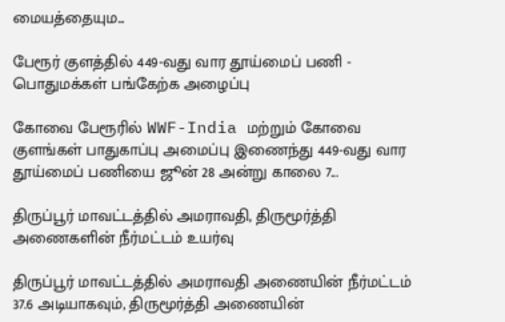மையத்தையும...

பேரூர் குளத்தில் 449-வது வார தூய்மைப் பணி - பொதுமக்கள் பங்கேற்க அழைப்பு

கோவை பேரூரில் WWF-India மற்றும் கோவை குளங்கள் பாதுகாப்பு அமைப்பு இணைந்து 449-வது வார தூய்மைப் பணியை ஜூன் 28 அன்று காலை 7...

திருப்பூர் மாவட்டத்தில் அமராவதி, திருமூர்த்தி அணைகளின் நீர்மட்டம் உயர்வு

திருப்பூர் மாவட்டத்தில் அமராவதி அணையின் நீர்மட்டம் 37.6 அடியாகவும், திருமூர்த்தி அணையின்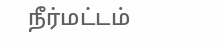நீர்மட்டம்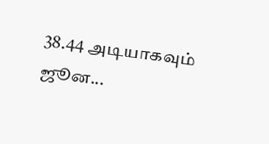38.44 அடியாகவும் ஜூன...